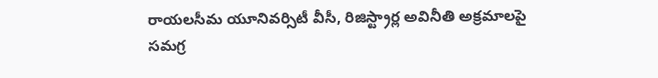రాయలసీమ యూనివర్సిటీ వీసీ, రిజిస్ట్రార్ల అవినీతి అక్రమాలపై సమగ్ర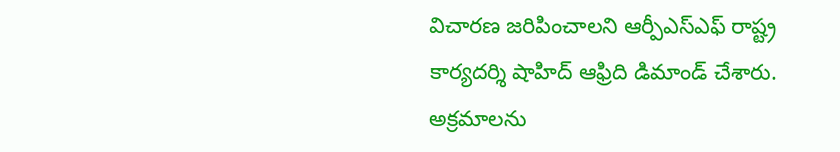విచారణ జరిపించాలని ఆర్పీఎస్ఎఫ్ రాష్ట్ర కార్యదర్శి షాహిద్ ఆఫ్రిది డిమాండ్ చేశారు. అక్రమాలను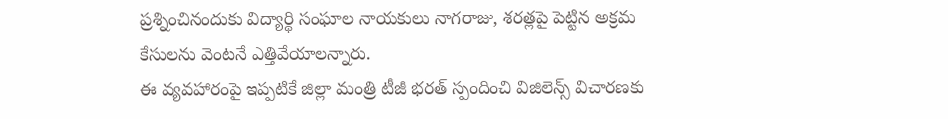ప్రశ్నించినందుకు విద్యార్థి సంఘాల నాయకులు నాగరాజు, శరత్లపై పెట్టిన అక్రమ కేసులను వెంటనే ఎత్తివేయాలన్నారు.
ఈ వ్యవహారంపై ఇప్పటికే జిల్లా మంత్రి టీజీ భరత్ స్పందించి విజిలెన్స్ విచారణకు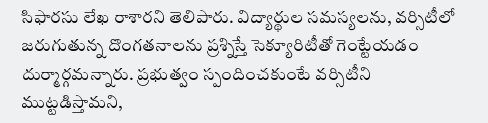సిఫారసు లేఖ రాశారని తెలిపారు. విద్యార్థుల సమస్యలను, వర్సిటీలో జరుగుతున్న దొంగతనాలను ప్రశ్నిస్తే సెక్యూరిటీతో గెంట్టేయడం దుర్మార్గమన్నారు. ప్రభుత్వం స్పందించకుంటే వర్సిటీని ముట్టడిస్తామని,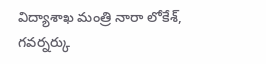విద్యాశాఖ మంత్రి నారా లోకేశ్, గవర్నర్కు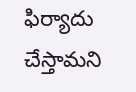ఫిర్యాదు చేస్తామని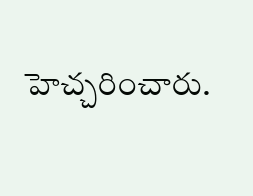హెచ్చరించారు.